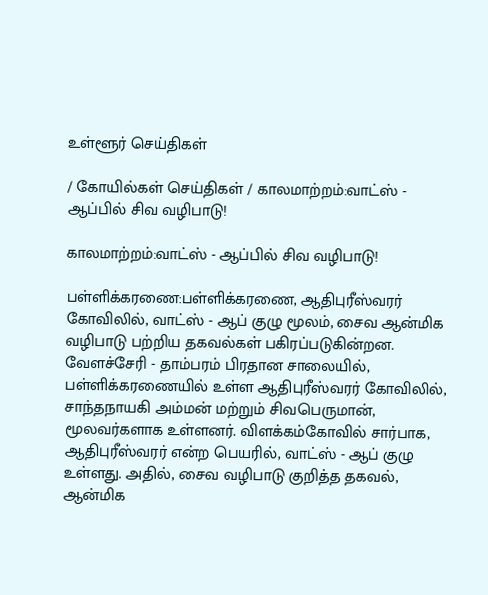உள்ளூர் செய்திகள்

/ கோயில்கள் செய்திகள் / காலமாற்றம்:வாட்ஸ் - ஆப்பில் சிவ வழிபாடு!

காலமாற்றம்:வாட்ஸ் - ஆப்பில் சிவ வழிபாடு!

பள்ளிக்கரணை:பள்ளிக்கரணை, ஆதிபுரீஸ்வரர் கோவிலில், வாட்ஸ் - ஆப் குழு மூலம், சைவ ஆன்மிக வழிபாடு பற்றிய தகவல்கள் பகிரப்படுகின்றன. வேளச்சேரி - தாம்பரம் பிரதான சாலையில், பள்ளிக்கரணையில் உள்ள ஆதிபுரீஸ்வரர் கோவிலில், சாந்தநாயகி அம்மன் மற்றும் சிவபெருமான், மூலவர்களாக உள்ளனர். விளக்கம்கோவில் சார்பாக, ஆதிபுரீஸ்வரர் என்ற பெயரில், வாட்ஸ் - ஆப் குழு உள்ளது. அதில், சைவ வழிபாடு குறித்த தகவல், ஆன்மிக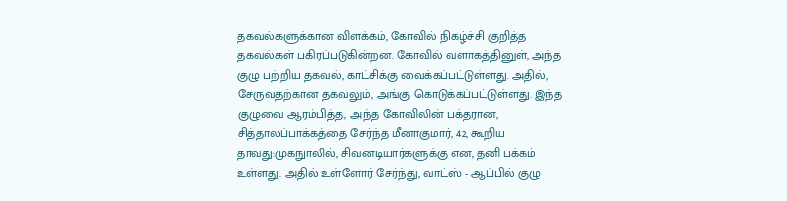தகவல்களுக்கான விளக்கம், கோவில் நிகழ்ச்சி குறித்த தகவல்கள் பகிரப்படுகின்றன. கோவில் வளாகத்தினுள், அந்த குழு பற்றிய தகவல், காட்சிக்கு வைக்கப்பட்டுள்ளது. அதில், சேருவதற்கான தகவலும், அங்கு கொடுக்கப்பட்டுள்ளது. இந்த குழுவை ஆரம்பித்த, அந்த கோவிலின் பக்தரான, சித்தாலப்பாக்கத்தை சேர்ந்த மீனாகுமார், 42, கூறிய தாவது:முகநுாலில், சிவனடியார்களுக்கு என, தனி பக்கம் உள்ளது. அதில் உள்ளோர் சேர்ந்து, வாட்ஸ் - ஆப்பில் குழு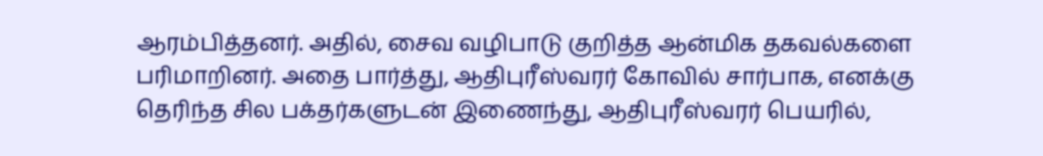ஆரம்பித்தனர். அதில், சைவ வழிபாடு குறித்த ஆன்மிக தகவல்களை பரிமாறினர். அதை பார்த்து, ஆதிபுரீஸ்வரர் கோவில் சார்பாக, எனக்கு தெரிந்த சில பக்தர்களுடன் இணைந்து, ஆதிபுரீஸ்வரர் பெயரில்,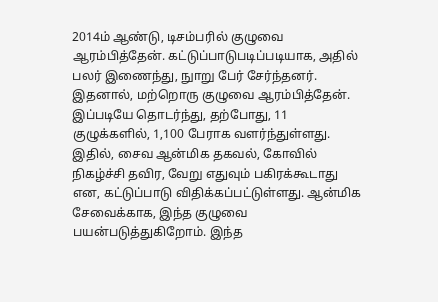2014ம் ஆண்டு, டிசம்பரில் குழுவை ஆரம்பித்தேன். கட்டுப்பாடுபடிப்படியாக, அதில் பலர் இணைந்து, நுாறு பேர் சேர்ந்தனர். இதனால், மற்றொரு குழுவை ஆரம்பித்தேன். இப்படியே தொடர்ந்து, தற்போது, 11 குழுக்களில், 1,100 பேராக வளர்ந்துள்ளது. இதில், சைவ ஆன்மிக தகவல், கோவில் நிகழ்ச்சி தவிர, வேறு எதுவும் பகிரக்கூடாது என, கட்டுப்பாடு விதிக்கப்பட்டுள்ளது. ஆன்மிக சேவைக்காக, இந்த குழுவை பயன்படுத்துகிறோம். இந்த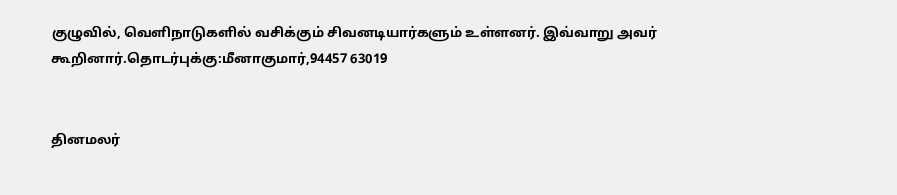குழுவில், வெளிநாடுகளில் வசிக்கும் சிவனடியார்களும் உள்ளனர். இவ்வாறு அவர் கூறினார்.தொடர்புக்கு:மீனாகுமார்,94457 63019


தினமலர்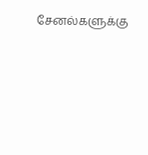சேனல்களுக்கு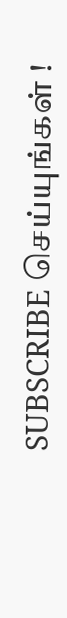SUBSCRIBE செய்யுங்கள் !